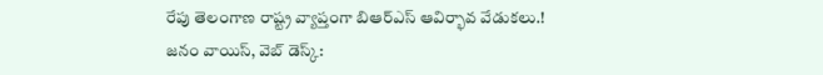రేపు తెలంగాణ రాష్ట్ర వ్యాప్తంగా బిఆర్ఎస్ ఆవిర్భావ వేడుకలు.!
జనం వాయిస్, వెబ్ డెస్క్: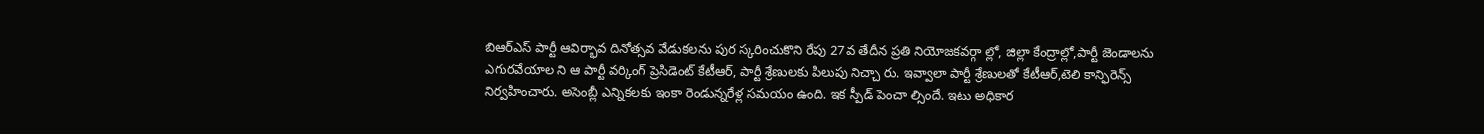బిఆర్ఎస్ పార్టీ ఆవిర్భావ దినోత్సవ వేడుకలను పుర స్కరించుకొని రేపు 27వ తేదీన ప్రతి నియోజకవర్గా ల్లో, జిల్లా కేంద్రాల్లో,పార్టీ జెండాలను ఎగురవేయాల ని ఆ పార్టీ వర్కింగ్ ప్రెసిడెంట్ కేటీఆర్, పార్టీ శ్రేణులకు పిలుపు నిచ్చా రు. ఇవ్వాలా పార్టీ శ్రేణులతో కేటీఆర్,టెలి కాన్ఫిరెన్స్ నిర్వహించారు. అసెంబ్లీ ఎన్నికలకు ఇంకా రెండున్నరేళ్ల సమయం ఉంది. ఇక స్పీడ్ పెంచా ల్సిందే. ఇటు అధికార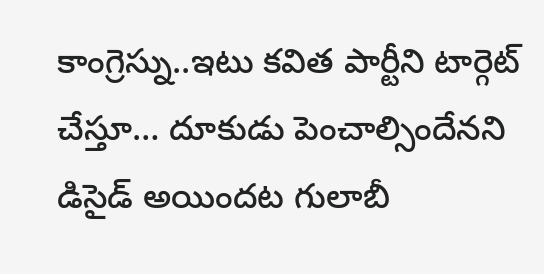కాంగ్రెస్ను..ఇటు కవిత పార్టీని టార్గెట్ చేస్తూ… దూకుడు పెంచాల్సిందేనని డిసైడ్ అయిందట గులాబీ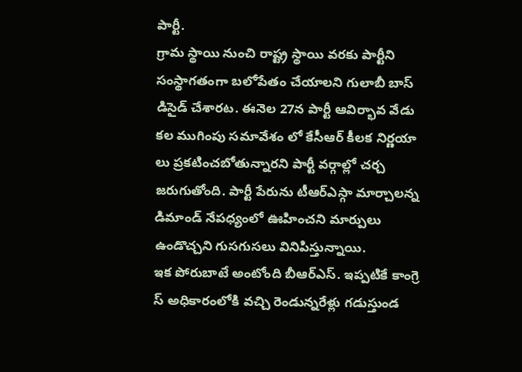పార్టీ.
గ్రామ స్థాయి నుంచి రాష్ట్ర స్థాయి వరకు పార్టీని సంస్థాగతంగా బలోపేతం చేయాలని గులాబీ బాస్ డిసైడ్ చేశారట. ఈనెల 27న పార్టీ ఆవిర్భావ వేడు కల ముగింపు సమావేశం లో కేసీఆర్ కీలక నిర్ణయా లు ప్రకటించబోతున్నారని పార్టీ వర్గాల్లో చర్చ జరుగుతోంది. పార్టీ పేరును టీఆర్ఎస్గా మార్చాలన్న డిమాండ్ నేపధ్యంలో ఊహించని మార్పులు ఉండొచ్చని గుసగుసలు వినిపిస్తున్నాయి.
ఇక పోరుబాటే అంటోంది బీఆర్ఎస్. ఇప్పటికే కాంగ్రె స్ అధికారంలోకి వచ్చి రెండున్నరేళ్లు గడుస్తుండ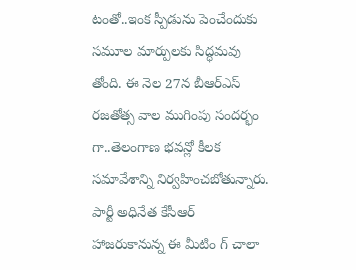టంతో..ఇంక స్పీడును పెంచేందుకు సమూల మార్పులకు సిద్ధమవు తోంది. ఈ నెల 27న బీఆర్ఎస్ రజతోత్స వాల ముగింపు సందర్భం గా..తెలంగాణ భవన్లో కీలక సమావేశాన్ని నిర్వహించబోతున్నారు. పార్టీ అధినేత కేసీఆర్ హాజరుకానున్న ఈ మీటిం గ్ చాలా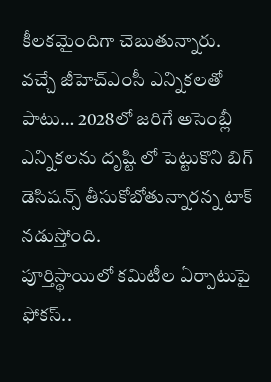కీలకమైందిగా చెబుతున్నారు. వచ్చే జీహెచ్ఎంసీ ఎన్నికలతో పాటు… 2028లో జరిగే అసెంబ్లీ ఎన్నికలను దృష్టి లో పెట్టుకొని బిగ్ డెసిషన్స్ తీసుకోబోతున్నారన్న టాక్ నడుస్తోంది.
పూర్తిస్థాయిలో కమిటీల ఏర్పాటుపై ఫోకస్..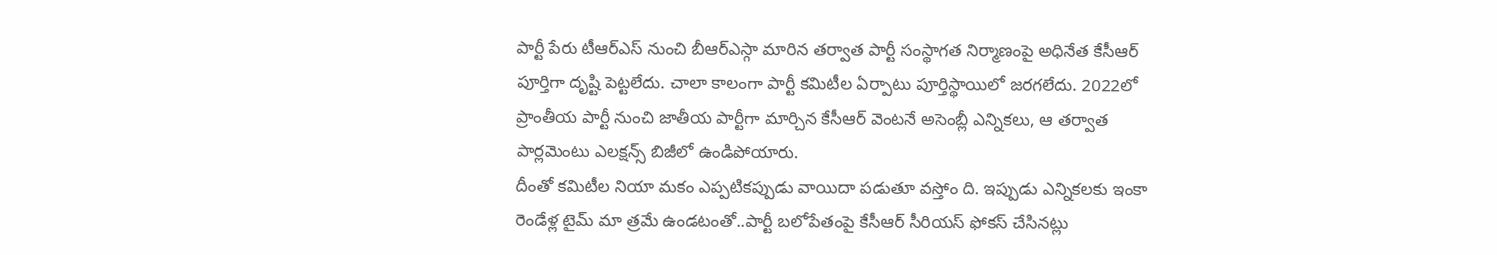పార్టీ పేరు టీఆర్ఎస్ నుంచి బీఆర్ఎస్గా మారిన తర్వాత పార్టీ సంస్థాగత నిర్మాణంపై అధినేత కేసీఆర్ పూర్తిగా దృష్టి పెట్టలేదు. చాలా కాలంగా పార్టీ కమిటీల ఏర్పాటు పూర్తిస్థాయిలో జరగలేదు. 2022లో ప్రాంతీయ పార్టీ నుంచి జాతీయ పార్టీగా మార్చిన కేసీఆర్ వెంటనే అసెంబ్లీ ఎన్నికలు, ఆ తర్వాత పార్లమెంటు ఎలక్షన్స్ బిజీలో ఉండిపోయారు.
దీంతో కమిటీల నియా మకం ఎప్పటికప్పుడు వాయిదా పడుతూ వస్తోం ది. ఇప్పుడు ఎన్నికలకు ఇంకా రెండేళ్ల టైమ్ మా త్రమే ఉండటంతో..పార్టీ బలోపేతంపై కేసీఆర్ సీరియస్ ఫోకస్ చేసినట్లు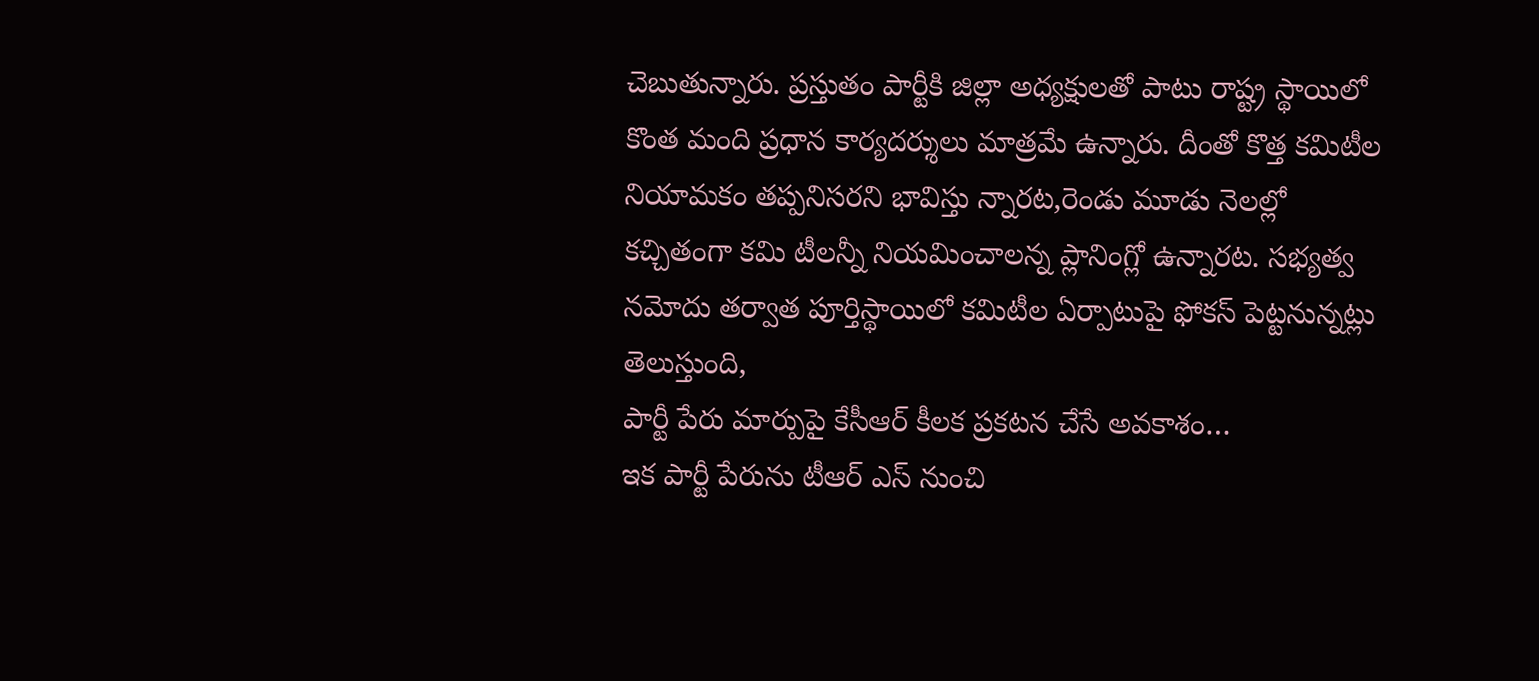చెబుతున్నారు. ప్రస్తుతం పార్టీకి జిల్లా అధ్యక్షులతో పాటు రాష్ట్ర స్థాయిలో కొంత మంది ప్రధాన కార్యదర్శులు మాత్రమే ఉన్నారు. దీంతో కొత్త కమిటీల నియామకం తప్పనిసరని భావిస్తు న్నారట,రెండు మూడు నెలల్లో కచ్చితంగా కమి టీలన్నీ నియమించాలన్న ప్లానింగ్లో ఉన్నారట. సభ్యత్వ నమోదు తర్వాత పూర్తిస్థాయిలో కమిటీల ఏర్పాటుపై ఫోకస్ పెట్టనున్నట్లు తెలుస్తుంది,
పార్టీ పేరు మార్పుపై కేసీఆర్ కీలక ప్రకటన చేసే అవకాశం…
ఇక పార్టీ పేరును టీఆర్ ఎస్ నుంచి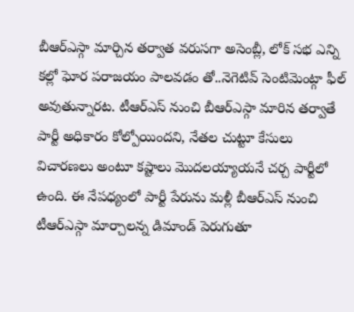బీఆర్ఎస్గా మార్చిన తర్వాత వరుసగా అసెంబ్లీ, లోక్ సభ ఎన్ని కల్లో ఘోర పరాజయం పాలవడం తో..నెగెటివ్ సెంటిమెంట్గా ఫీల్ అవుతున్నారట. టీఆర్ఎస్ నుంచి బీఆర్ఎస్గా మారిన తర్వాతే పార్టీ అధికారం కోల్పోయిందని, నేతల చుట్టూ కేసులు విచారణలు అంటూ కష్టాలు మొదలయ్యాయనే చర్చ పార్టీలో ఉంది. ఈ నేపధ్యంలో పార్టీ పేరును మళ్లీ బీఆర్ఎస్ నుంచి టీఆర్ఎస్గా మార్చాలన్న డిమాండ్ పెరుగుతూ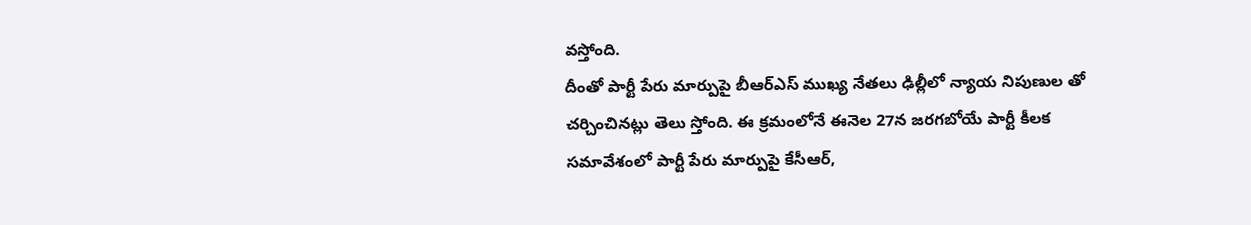వస్తోంది.
దీంతో పార్టీ పేరు మార్పుపై బీఆర్ఎస్ ముఖ్య నేతలు ఢిల్లీలో న్యాయ నిపుణుల తో చర్చించినట్లు తెలు స్తోంది. ఈ క్రమంలోనే ఈనెల 27న జరగబోయే పార్టీ కీలక సమావేశంలో పార్టీ పేరు మార్పుపై కేసీఆర్,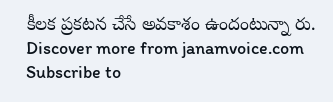కీలక ప్రకటన చేసే అవకాశం ఉందంటున్నా రు.
Discover more from janamvoice.com
Subscribe to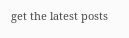get the latest posts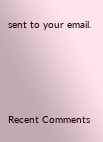sent to your email.




Recent Comments